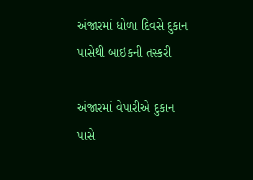અંજારમાં ધોળા દિવસે દુકાન પાસેથી બાઇકની તસ્કરી

અંજારમાં વેપારીએ દુકાન પાસે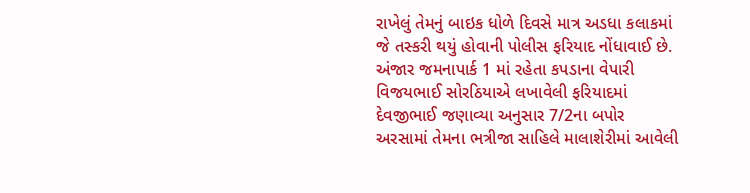રાખેલું તેમનું બાઇક ધોળે દિવસે માત્ર અડધા કલાકમાં જે તસ્કરી થયું હોવાની પોલીસ ફરિયાદ નોંધાવાઈ છે. અંજાર જમનાપાર્ક 1 માં રહેતા કપડાના વેપારી વિજયભાઈ સોરઠિયાએ લખાવેલી ફરિયાદમાં દેવજીભાઈ જણાવ્યા અનુસાર 7/2ના બપોર અરસામાં તેમના ભત્રીજા સાહિલે માલાશેરીમાં આવેલી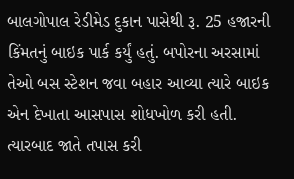બાલગોપાલ રેડીમેડ દુકાન પાસેથી રૂ. 25 હજારની કિંમતનું બાઇક પાર્ક કર્યું હતું. બપોરના અરસામાં તેઓ બસ સ્ટેશન જવા બહાર આવ્યા ત્યારે બાઇક એન દેખાતા આસપાસ શોધખોળ કરી હતી. ત્યારબાદ જાતે તપાસ કરી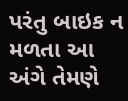પરંતુ બાઇક ન મળતા આ અંગે તેમણે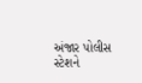અંજાર પોલીસ સ્ટેશને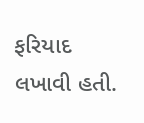ફરિયાદ લખાવી હતી.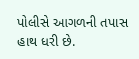પોલીસે આગળની તપાસ હાથ ધરી છે.